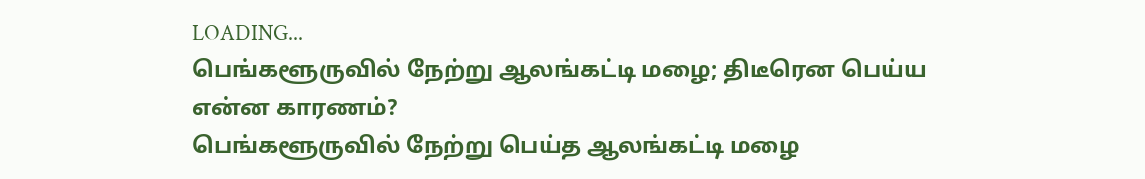LOADING...
பெங்களூருவில் நேற்று ஆலங்கட்டி மழை; திடீரென பெய்ய என்ன காரணம்?
பெங்களூருவில் நேற்று பெய்த ஆலங்கட்டி மழை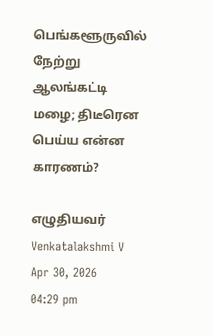பெங்களூருவில் நேற்று ஆலங்கட்டி மழை; திடீரென பெய்ய என்ன காரணம்?

எழுதியவர் Venkatalakshmi V
Apr 30, 2026
04:29 pm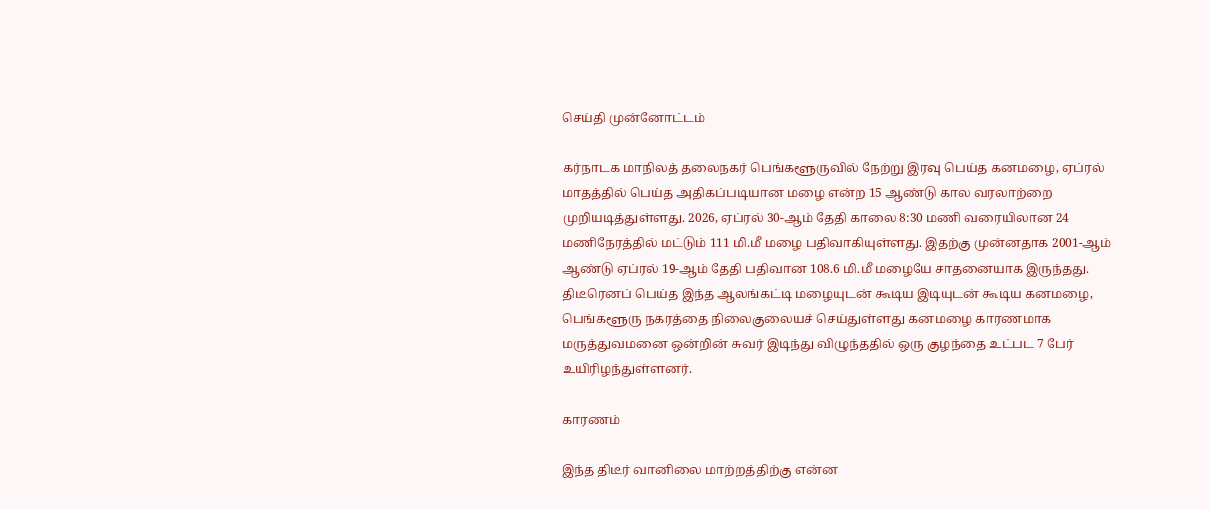செய்தி முன்னோட்டம்

கர்நாடக மாநிலத் தலைநகர் பெங்களூருவில் நேற்று இரவு பெய்த கனமழை, ஏப்ரல் மாதத்தில் பெய்த அதிகப்படியான மழை என்ற 15 ஆண்டு கால வரலாற்றை முறியடித்துள்ளது. 2026, ஏப்ரல் 30-ஆம் தேதி காலை 8:30 மணி வரையிலான 24 மணிநேரத்தில் மட்டும் 111 மி.மீ மழை பதிவாகியுள்ளது. இதற்கு முன்னதாக 2001-ஆம் ஆண்டு ஏப்ரல் 19-ஆம் தேதி பதிவான 108.6 மி.மீ மழையே சாதனையாக இருந்தது. திடீரெனப் பெய்த இந்த ஆலங்கட்டி மழையுடன் கூடிய இடியுடன் கூடிய கனமழை, பெங்களூரு நகரத்தை நிலைகுலையச் செய்துள்ளது கனமழை காரணமாக மருத்துவமனை ஒன்றின் சுவர் இடிந்து விழுந்ததில் ஒரு குழந்தை உட்பட 7 பேர் உயிரிழந்துள்ளனர்.

காரணம்

இந்த திடீர் வானிலை மாற்றத்திற்கு என்ன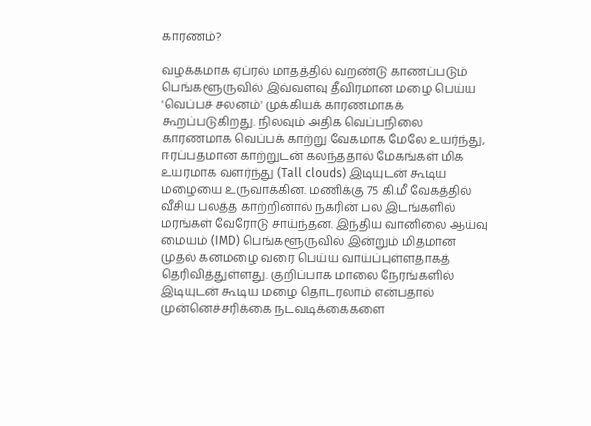காரணம்?

வழக்கமாக ஏப்ரல் மாதத்தில் வறண்டு காணப்படும் பெங்களூருவில் இவ்வளவு தீவிரமான மழை பெய்ய 'வெப்பச் சலனம்' முக்கியக் காரணமாகக் கூறப்படுகிறது. நிலவும் அதிக வெப்பநிலை காரணமாக வெப்பக் காற்று வேகமாக மேலே உயர்ந்து, ஈரப்பதமான காற்றுடன் கலந்ததால் மேகங்கள் மிக உயரமாக வளர்ந்து (Tall clouds) இடியுடன் கூடிய மழையை உருவாக்கின. மணிக்கு 75 கி.மீ வேகத்தில் வீசிய பலத்த காற்றினால் நகரின் பல இடங்களில் மரங்கள் வேரோடு சாய்ந்தன. இந்திய வானிலை ஆய்வு மையம் (IMD) பெங்களூருவில் இன்றும் மிதமான முதல் கனமழை வரை பெய்ய வாய்ப்புள்ளதாகத் தெரிவித்துள்ளது. குறிப்பாக மாலை நேரங்களில் இடியுடன் கூடிய மழை தொடரலாம் என்பதால் முன்னெச்சரிக்கை நடவடிக்கைகளை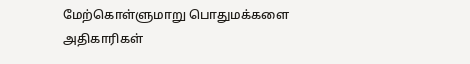மேற்கொள்ளுமாறு பொதுமக்களை அதிகாரிகள்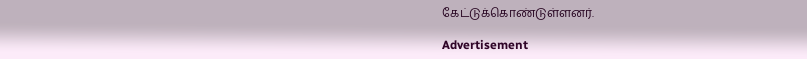கேட்டுக்கொண்டுள்ளனர்.

Advertisement